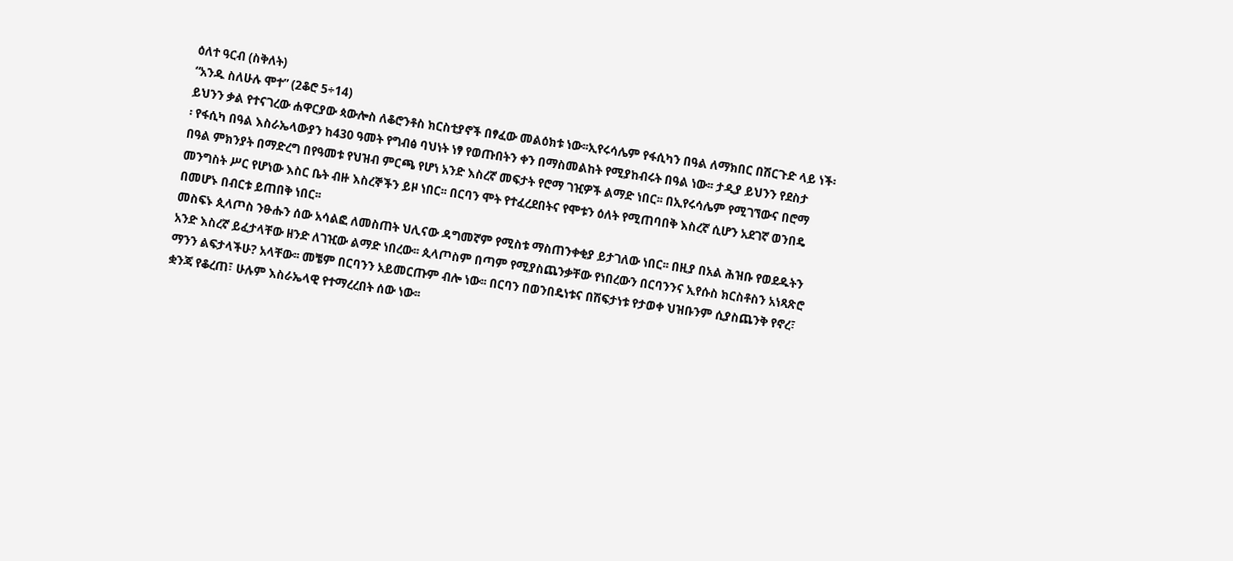ዕለተ ዓርብ (ስቅለት)
“አንዱ ስለሁሉ ሞተ” (2ቆሮ 5÷14)
ይህንን ቃል የተናገረው ሐዋርያው ጳውሎስ ለቆሮንቶስ ክርስቲያኖች በፃፈው መልዕክቱ ነው፡፡ኢየሩሳሌም የፋሲካን በዓል ለማክበር በሽርጉድ ላይ ነች፡፡ የፋሲካ በዓል እስራኤላውያን ከ430 ዓመት የግብፅ ባህነት ነፃ የወጡበትን ቀን በማስመልከት የሚያከብሩት በዓል ነው፡፡ ታዲያ ይህንን የደስታ በዓል ምክንያት በማድረግ በየዓመቱ የህዝብ ምርጫ የሆነ አንድ እስረኛ መፍታት የሮማ ገዢዎች ልማድ ነበር፡፡ በኢየሩሳሌም የሚገኘውና በሮማ መንግስት ሥር የሆነው እስር ቤት ብዙ እስረኞችን ይዞ ነበር፡፡ በርባን ሞት የተፈረደበትና የሞቱን ዕለት የሚጠባበቅ እስረኛ ሲሆን አደገኛ ወንበዴ በመሆኑ በብርቱ ይጠበቅ ነበር፡፡
መስፍኑ ጲላጦስ ንፁሑን ሰው አሳልፎ ለመስጠት ህሊናው ዳግመኛም የሚስቱ ማስጠንቀቂያ ይታገለው ነበር፡፡ በዚያ በአል ሕዝቡ የወደዱትን አንድ እስረኛ ይፈታላቸው ዘንድ ለገዢው ልማድ ነበረው፡፡ ጲላጦስም በጣም የሚያስጨንቃቸው የነበረውን በርባንንና ኢየሱስ ክርስቶስን አነጻጽሮ ማንን ልፍታላችሁ? አላቸው፡፡ መቼም በርባንን አይመርጡም ብሎ ነው፡፡ በርባን በወንበዴነቱና በሽፍታነቱ የታወቀ ህዝቡንም ሲያስጨንቅ የኖረ፣ ቋንጃ የቆረጠ፣ ሁሉም እስራኤላዊ የተማረረበት ሰው ነው፡፡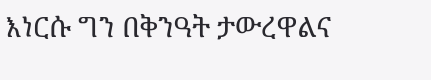እነርሱ ግን በቅንዓት ታውረዋልና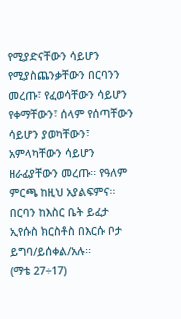የሚያድናቸውን ሳይሆን የሚያስጨንቃቸውን በርባንን መረጡ፣ የፈወሳቸውን ሳይሆን የቀማቸውን፣ ሰላም የሰጣቸውን ሳይሆን ያወካቸውን፣ አምላካቸውን ሳይሆን ዘራፊያቸውን መረጡ፡፡ የዓለም ምርጫ ከዚህ አያልፍምና፡፡
በርባን ከእስር ቤት ይፈታ ኢየሱስ ክርስቶስ በእርሱ ቦታ ይግባ/ይሰቀል/አሉ፡፡
(ማቴ 27÷17)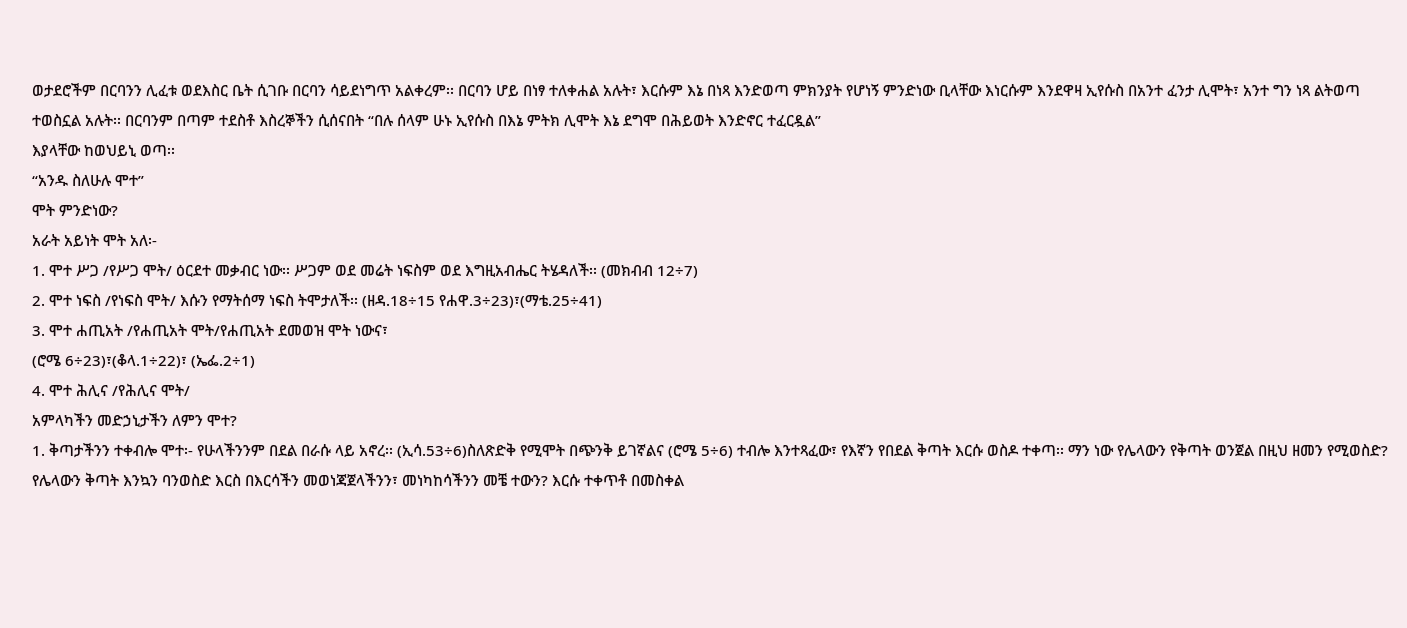ወታደሮችም በርባንን ሊፈቱ ወደእስር ቤት ሲገቡ በርባን ሳይደነግጥ አልቀረም፡፡ በርባን ሆይ በነፃ ተለቀሐል አሉት፣ እርሱም እኔ በነጻ እንድወጣ ምክንያት የሆነኝ ምንድነው ቢላቸው እነርሱም እንደዋዛ ኢየሱስ በአንተ ፈንታ ሊሞት፣ አንተ ግን ነጻ ልትወጣ ተወስኗል አሉት፡፡ በርባንም በጣም ተደስቶ እስረኞችን ሲሰናበት “በሉ ሰላም ሁኑ ኢየሱስ በእኔ ምትክ ሊሞት እኔ ደግሞ በሕይወት እንድኖር ተፈርዷል”
እያላቸው ከወህይኒ ወጣ፡፡
“አንዱ ስለሁሉ ሞተ”
ሞት ምንድነው?
አራት አይነት ሞት አለ፡-
1. ሞተ ሥጋ /የሥጋ ሞት/ ዕርደተ መቃብር ነው፡፡ ሥጋም ወደ መሬት ነፍስም ወደ እግዚአብሔር ትሄዳለች፡፡ (መክብብ 12÷7)
2. ሞተ ነፍስ /የነፍስ ሞት/ እሱን የማትሰማ ነፍስ ትሞታለች፡፡ (ዘዳ.18÷15 የሐዋ.3÷23)፣(ማቴ.25÷41)
3. ሞተ ሐጢአት /የሐጢአት ሞት/የሐጢአት ደመወዝ ሞት ነውና፣
(ሮሜ 6÷23)፣(ቆላ.1÷22)፣ (ኤፌ.2÷1)
4. ሞተ ሕሊና /የሕሊና ሞት/
አምላካችን መድኃኒታችን ለምን ሞተ?
1. ቅጣታችንን ተቀብሎ ሞተ፡- የሁላችንንም በደል በራሱ ላይ አኖረ፡፡ (ኢሳ.53÷6)ስለጽድቅ የሚሞት በጭንቅ ይገኛልና (ሮሜ 5÷6) ተብሎ እንተጻፈው፣ የእኛን የበደል ቅጣት እርሱ ወስዶ ተቀጣ፡፡ ማን ነው የሌላውን የቅጣት ወንጀል በዚህ ዘመን የሚወስድ? የሌላውን ቅጣት እንኳን ባንወስድ እርስ በእርሳችን መወነጃጀላችንን፣ መነካከሳችንን መቼ ተውን? እርሱ ተቀጥቶ በመስቀል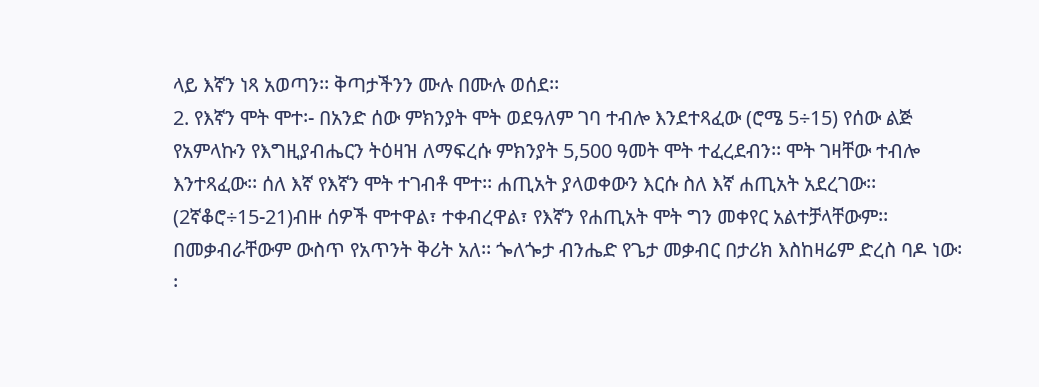ላይ እኛን ነጻ አወጣን፡፡ ቅጣታችንን ሙሉ በሙሉ ወሰደ፡፡
2. የእኛን ሞት ሞተ፡- በአንድ ሰው ምክንያት ሞት ወደዓለም ገባ ተብሎ እንደተጻፈው (ሮሜ 5÷15) የሰው ልጅ የአምላኩን የእግዚያብሔርን ትዕዛዝ ለማፍረሱ ምክንያት 5,500 ዓመት ሞት ተፈረደብን፡፡ ሞት ገዛቸው ተብሎ እንተጻፈው፡፡ ሰለ እኛ የእኛን ሞት ተገብቶ ሞተ፡፡ ሐጢአት ያላወቀውን እርሱ ስለ እኛ ሐጢአት አደረገው፡፡ (2ኛቆሮ÷15-21)ብዙ ሰዎች ሞተዋል፣ ተቀብረዋል፣ የእኛን የሐጢአት ሞት ግን መቀየር አልተቻላቸውም፡፡ በመቃብራቸውም ውስጥ የአጥንት ቅሪት አለ፡፡ ጐለጐታ ብንሔድ የጌታ መቃብር በታሪክ እስከዛሬም ድረስ ባዶ ነው፡፡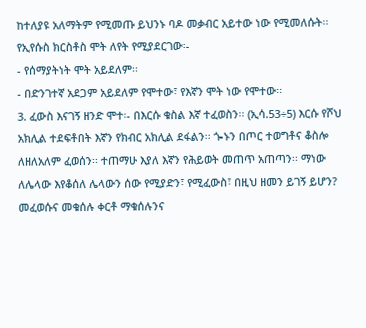ከተለያዩ አለማትም የሚመጡ ይህንኑ ባዶ መቃብር አይተው ነው የሚመለሱት፡፡ የኢየሱስ ክርስቶስ ሞት ለየት የሚያደርገው፡-
- የሰማያትነት ሞት አይደለም፡፡
- በድንገተኛ አደጋም አይደለም የሞተው፣ የእኛን ሞት ነው የሞተው፡፡
3. ፈውስ እናገኝ ዘንድ ሞተ፡- በእርሱ ቁስል እኛ ተፈወስን፡፡ (ኢሳ.53÷5) እርሱ የሾህ አክሊል ተደፍቶበት እኛን የክብር አክሊል ደፋልን፡፡ ጐኑን በጦር ተወግቶና ቆስሎ ለዘለአለም ፈወሰን፡፡ ተጠማሁ እያለ እኛን የሕይወት መጠጥ አጠጣን፡፡ ማነው ለሌላው እየቆሰለ ሌላውን ሰው የሚያድን፣ የሚፈውስ፣ በዚህ ዘመን ይገኝ ይሆን? መፈወሱና መቁሰሉ ቀርቶ ማቁሰሉንና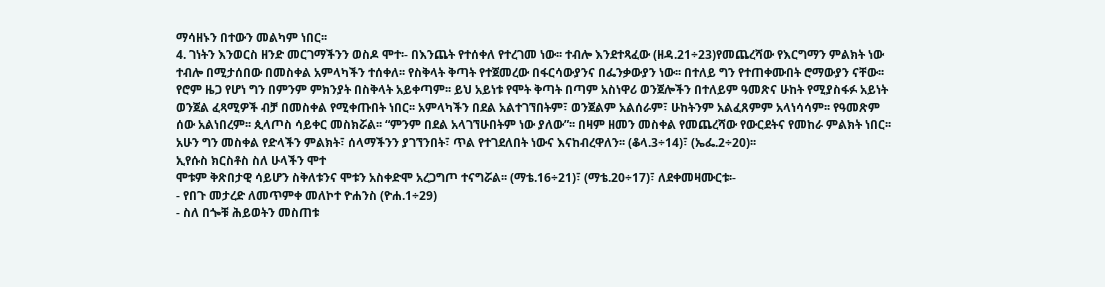ማሳዘኑን በተውን መልካም ነበር፡፡
4. ገነትን እንወርስ ዘንድ መርገማችንን ወስዶ ሞተ፡- በእንጨት የተሰቀለ የተረገመ ነው፡፡ ተብሎ እንደተጻፈው (ዘዳ.21÷23)የመጨረሻው የእርግማን ምልክት ነው ተብሎ በሚታሰበው በመስቀል አምላካችን ተሰቀለ፡፡ የስቅላት ቅጣት የተጀመረው በፋርሳውያንና በፌንቃውያን ነው፡፡ በተለይ ግን የተጠቀሙበት ሮማውያን ናቸው፡፡ የሮም ዜጋ የሆነ ግን በምንም ምክንያት በስቅላት አይቀጣም፡፡ ይህ አይነቱ የሞት ቅጣት በጣም አስነዋሪ ወንጀሎችን በተለይም ዓመጽና ሁከት የሚያስፋፉ አይነት ወንጀል ፈጻሚዎች ብቻ በመስቀል የሚቀጡበት ነበር፡፡ አምላካችን በደል አልተገኘበትም፣ ወንጀልም አልሰራም፣ ሁከትንም አልፈጸምም አላነሳሳም፡፡ የዓመጽም ሰው አልነበረም፡፡ ጲላጦስ ሳይቀር መስክሯል፡፡ “ምንም በደል አላገኘሁበትም ነው ያለው”፡፡ በዛም ዘመን መስቀል የመጨረሻው የውርደትና የመከራ ምልክት ነበር፡፡ አሁን ግን መስቀል የድላችን ምልክት፣ ሰላማችንን ያገኘንበት፣ ጥል የተገደለበት ነውና እናከብረዋለን፡፡ (ቆላ.3÷14)፣ (ኤፌ.2÷20)፡፡
ኢየሱስ ክርስቶስ ስለ ሁላችን ሞተ
ሞቱም ቅጽበታዊ ሳይሆን ስቅለቱንና ሞቱን አስቀድሞ አረጋግጦ ተናግሯል፡፡ (ማቴ.16÷21)፣ (ማቴ.20÷17)፣ ለደቀመዛሙርቱ፡-
- የበጉ መታረድ ለመጥምቀ መለኮተ ዮሐንስ (ዮሐ.1÷29)
- ስለ በጐቹ ሕይወትን መስጠቱ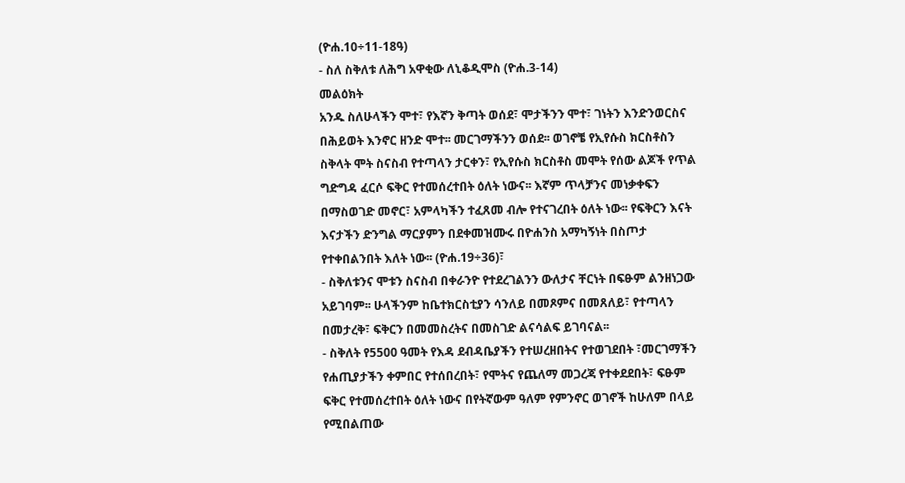(ዮሐ.10÷11-18ዓ)
- ስለ ስቅለቱ ለሕግ አዋቂው ለኒቆዲሞስ (ዮሐ.3-14)
መልዕክት
አንዱ ስለሁላችን ሞተ፣ የእኛን ቅጣት ወሰደ፣ ሞታችንን ሞተ፣ ገነትን እንድንወርስና በሕይወት እንኖር ዘንድ ሞተ፡፡ መርገማችንን ወሰደ፡፡ ወገኖቼ የኢየሱስ ክርስቶስን ስቅላት ሞት ስናስብ የተጣላን ታርቀን፣ የኢየሱስ ክርስቶስ መሞት የሰው ልጆች የጥል ግድግዳ ፈርሶ ፍቅር የተመሰረተበት ዕለት ነውና፡፡ እኛም ጥላቻንና መነቃቀፍን በማስወገድ መኖር፣ አምላካችን ተፈጸመ ብሎ የተናገረበት ዕለት ነው፡፡ የፍቅርን እናት እናታችን ድንግል ማርያምን በደቀመዝሙሩ በዮሐንስ አማካኝነት በስጦታ የተቀበልንበት እለት ነው፡፡ (ዮሐ.19÷36)፣
- ስቅለቱንና ሞቱን ስናስብ በቀራንዮ የተደረገልንን ውለታና ቸርነት በፍፁም ልንዘነጋው አይገባም፡፡ ሁላችንም ከቤተክርስቲያን ሳንለይ በመጾምና በመጸለይ፣ የተጣላን በመታረቅ፣ ፍቅርን በመመስረትና በመስገድ ልናሳልፍ ይገባናል፡፡
- ስቅለት የ5500 ዓመት የእዳ ደብዳቤያችን የተሠረዘበትና የተወገደበት ፣መርገማችን የሐጢያታችን ቀምበር የተሰበረበት፣ የሞትና የጨለማ መጋረጃ የተቀደደበት፣ ፍፁም ፍቅር የተመሰረተበት ዕለት ነውና በየትኛውም ዓለም የምንኖር ወገኖች ከሁለም በላይ የሚበልጠው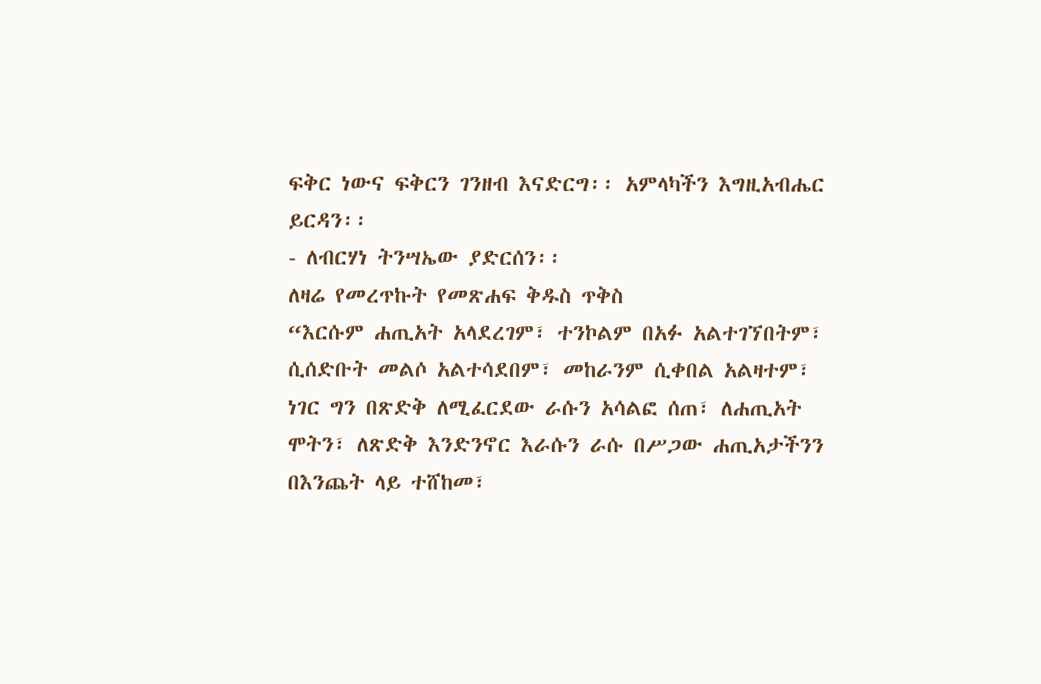ፍቅር ነውና ፍቅርን ገንዘብ እናድርግ፡፡ አምላካችን እግዚአብሔር ይርዳን፡፡
- ለብርሃነ ትንሣኤው ያድርሰን፡፡
ለዛሬ የመረጥኩት የመጽሐፍ ቅዱስ ጥቅስ
“እርሱም ሐጢአት አላደረገም፣ ተንኮልም በአፉ አልተገኘበትም፣ ሲሰድቡት መልሶ አልተሳደበም፣ መከራንም ሲቀበል አልዛተም፣ ነገር ግን በጽድቅ ለሚፈርደው ራሱን አሳልፎ ሰጠ፣ ለሐጢአት ሞትን፣ ለጽድቅ እንድንኖር እራሱን ራሱ በሥጋው ሐጢአታችንን በእንጨት ላይ ተሸከመ፣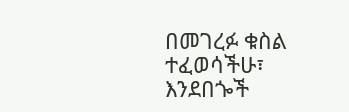በመገረፉ ቁስል ተፈወሳችሁ፣ እንደበጐች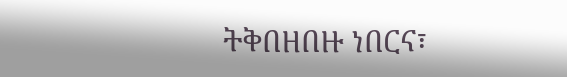ትቅበዘበዙ ነበርና፣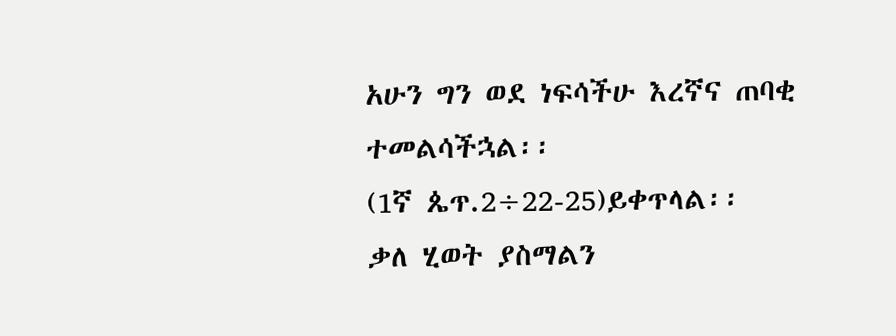አሁን ግን ወደ ነፍሳችሁ እረኛና ጠባቂ ተመልሳችኋል፡፡
(1ኛ ጴጥ.2÷22-25)ይቀጥላል፡፡
ቃለ ሂወት ያስማልን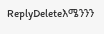ReplyDeleteእሜንንን